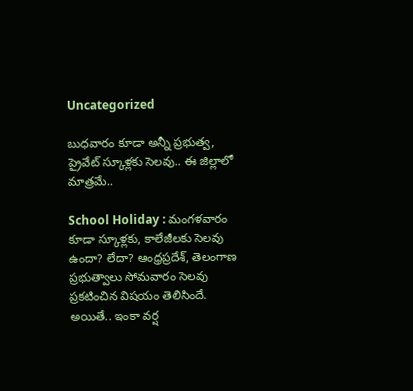Uncategorized

బుధవారం కూడా అన్నీ ప్రభుత్వ, ప్రైవేట్‌ స్కూళ్లకు సెలవు.. ఈ జిల్లాలో మాత్రమే..

School Holiday : మంగళవారం కూడా స్కూళ్లకు, కాలేజీలకు సెలవు ఉందా? లేదా? ఆంధ్రప్రదేశ్‌, తెలంగాణ ప్రభుత్వాలు సోమవారం సెలవు ప్రకటించిన విషయం తెలిసిందే. అయితే.. ఇంకా వర్ష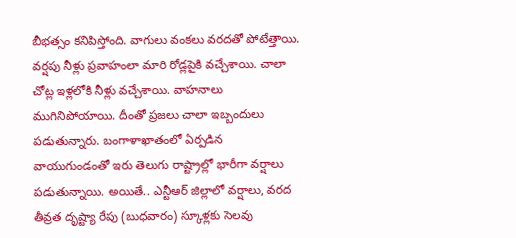బీభత్సం కనిపిస్తోంది. వాగులు వంకలు వరదతో పోటేత్తాయి. వర్షపు నీళ్లు ప్రవాహంలా మారి రోడ్లపైకి వచ్చేశాయి. చాలా చోట్ల ఇళ్లలోకి నీళ్లు వచ్చేశాయి. వాహనాలు ముగినిపోయాయి. దీంతో ప్రజలు చాలా ఇబ్బందులు పడుతున్నారు. బంగాళాఖాతంలో ఏర్పడిన వాయుగుండంతో ఇరు తెలుగు రాష్ట్రాల్లో భారీగా వర్షాలు పడుతున్నాయి. అయితే.. ఎన్టీఆర్ జిల్లాలో వర్షాలు, వరద తీవ్రత దృష్ట్యా రేపు (బుధవారం) స్కూళ్లకు సెలవు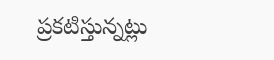ప్రకటిస్తున్నట్లు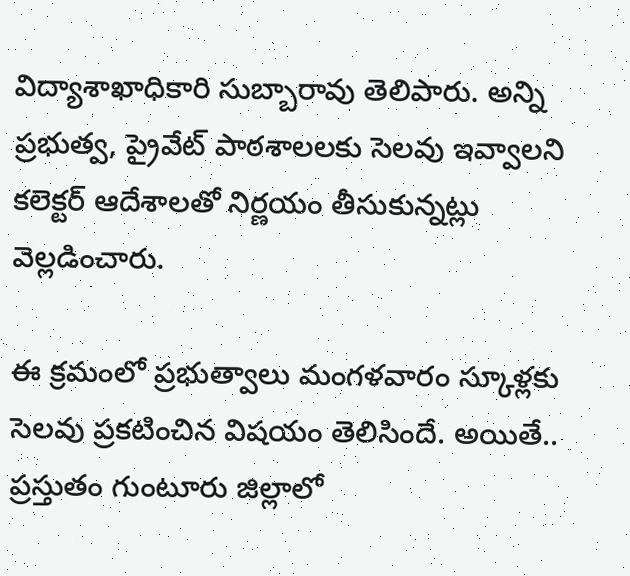విద్యాశాఖాధికారి సుబ్బారావు తెలిపారు. అన్ని ప్రభుత్వ, ప్రైవేట్ పాఠశాలలకు సెలవు ఇవ్వాలని కలెక్టర్ ఆదేశాలతో నిర్ణయం తీసుకున్నట్లు వెల్లడించారు.

ఈ క్రమంలో ప్రభుత్వాలు మంగళవారం స్కూళ్లకు సెలవు ప్రకటించిన విషయం తెలిసిందే. అయితే.. ప్రస్తుతం గుంటూరు జిల్లాలో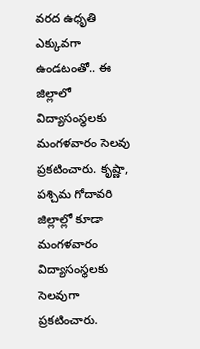వరద ఉధృతి ఎక్కువగా ఉండటంతో.. ఈ జిల్లాలో విద్యాసంస్థలకు మంగళవారం సెలవు ప్రకటించారు. కృష్ణా, పశ్చిమ గోదావరి జిల్లాల్లో కూడా మంగళవారం విద్యాసంస్థలకు సెలవుగా ప్రకటించారు.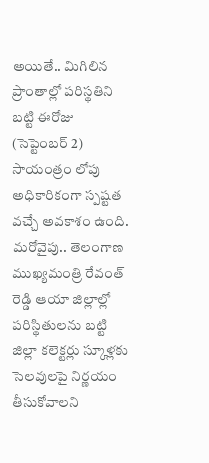అయితే.. మిగిలిన ప్రాంతాల్లో పరిస్థతిని బట్టి ఈరోజు (సెప్టెంబర్‌ 2) సాయంత్రం లోపు అధికారికంగా స్పష్టత వచ్చే అవకాశం ఉంది. మరోవైపు.. తెలంగాణ ముఖ్యమంత్రి రేవంత్‌ రెడ్డి ఆయా జిల్లాల్లో పరిస్థితులను బట్టి జిల్లా కలెక్టర్లు స్కూళ్లకు సెలవులపై నిర్ణయం తీసుకోవాలని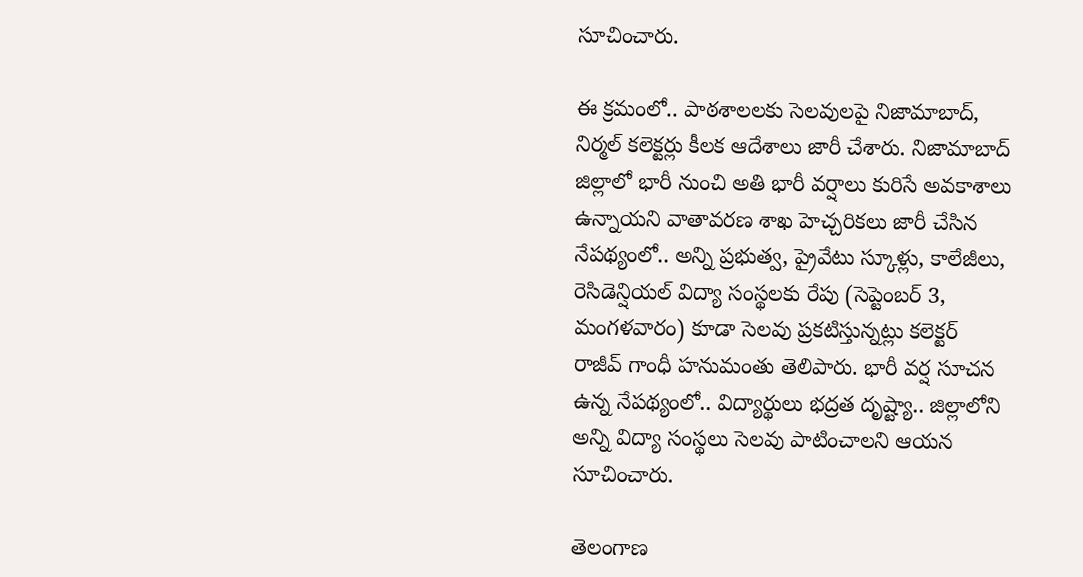సూచించారు.

ఈ క్రమంలో.. పాఠశాలలకు సెలవులపై నిజామాబాద్‌, నిర్మల్ కలెక్టర్లు కీలక ఆదేశాలు జారీ చేశారు. నిజామాబాద్‌ జిల్లాలో భారీ నుంచి అతి భారీ వర్షాలు కురిసే అవకాశాలు ఉన్నాయని వాతావరణ శాఖ హెచ్చరికలు జారీ చేసిన నేపథ్యంలో.. అన్ని ప్రభుత్వ, ప్రైవేటు స్కూళ్లు, కాలేజీలు, రెసిడెన్షియల్ విద్యా సంస్థలకు రేపు (సెప్టెంబర్ 3, మంగళవారం) కూడా సెలవు ప్రకటిస్తున్నట్లు కలెక్టర్ రాజీవ్ గాంధీ హనుమంతు తెలిపారు. భారీ వర్ష సూచన ఉన్న నేపథ్యంలో.. విద్యార్థులు భద్రత దృష్ట్యా.. జిల్లాలోని అన్ని విద్యా సంస్థలు సెలవు పాటించాలని ఆయన సూచించారు.

తెలంగాణ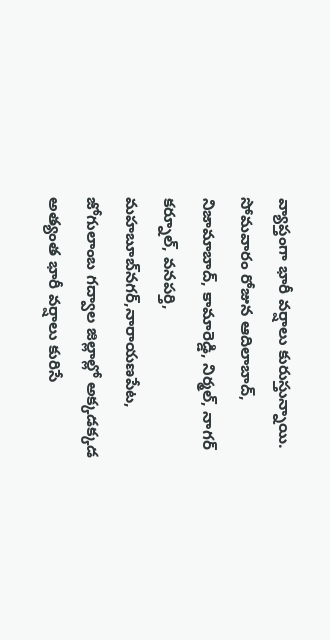వ్యాప్తంగా భారీ వర్షాలు కురుస్తున్నాయి. సోమవారం రోజున ఆదిలాబాద్‌, నిజామాబాద్‌, కామారెడ్డి, నిర్మల్‌, నాగర్‌ కర్నూల్‌, వనపర్తి, మహబూబ్‌నగర్‌,నారాయణపేట, జోగులాంబ గద్వాల జిల్లాల్లో అక్కడక్కడ అత్యంత భారీ వర్షాలు కురిసే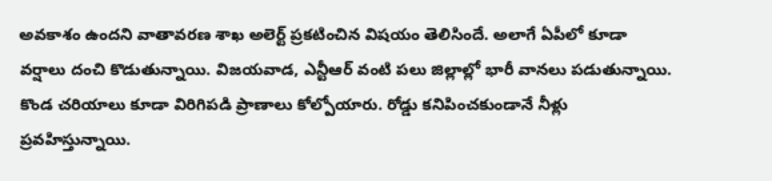అవకాశం ఉందని వాతావరణ శాఖ అలెర్ట్‌ ప్రకటించిన విషయం తెలిసిందే. అలాగే ఏపీలో కూడా వర్షాలు దంచి కొడుతున్నాయి. విజయవాడ, ఎన్టీఆర్ వంటి పలు జిల్లాల్లో భారీ వానలు పడుతున్నాయి. కొండ చరియాలు కూడా విరిగిపడి ప్రాణాలు కోల్పోయారు. రోడ్డు కనిపించకుండానే నీళ్లు ప్రవహిస్తున్నాయి.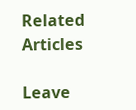Related Articles

Leave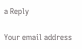a Reply

Your email address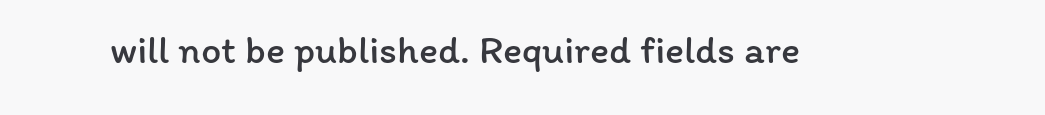will not be published. Required fields are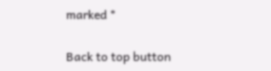marked *

Back to top button